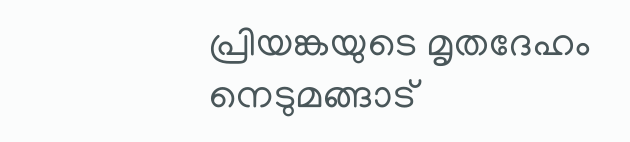പ്രിയങ്കയുടെ മൃതദേഹം നെടുമങ്ങാട്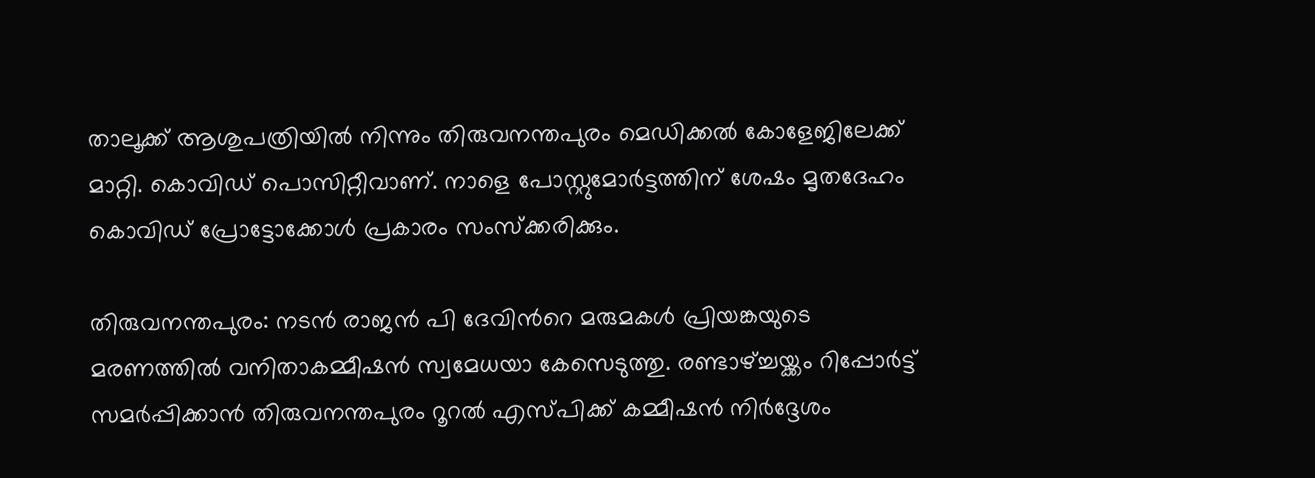താലൂക്ക് ആശുപത്രിയിൽ നിന്നും തിരുവനന്തപുരം മെഡിക്കൽ കോളേജിലേക്ക് മാറ്റി. കൊവിഡ് പൊസിറ്റീവാണ്. നാളെ പോസ്റ്റുമോർട്ടത്തിന് ശേഷം മൃതദേഹം കൊവിഡ് പ്രോട്ടോക്കോൾ പ്രകാരം സംസ്ക്കരിക്കും.

തിരുവനന്തപുരം: നടൻ രാജൻ പി ദേവിന്‍റെ മരുമകൾ പ്രിയങ്കയുടെ മരണത്തിൽ വനിതാകമ്മീഷൻ സ്വമേധയാ കേസെടുത്തു. രണ്ടാഴ്ച്ചയ്ക്കം റിപ്പോർട്ട് സമർപ്പിക്കാൻ തിരുവനന്തപുരം റൂറൽ എസ്പിക്ക് കമ്മീഷൻ നിർദ്ദേശം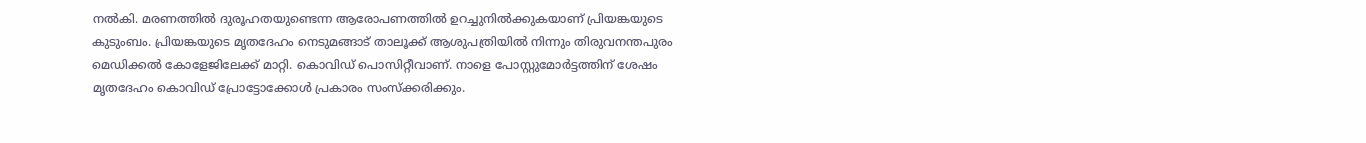നൽകി. മരണത്തിൽ ദുരൂഹതയുണ്ടെന്ന ആരോപണത്തിൽ ഉറച്ചുനിൽക്കുകയാണ് പ്രിയങ്കയുടെ കുടുംബം. പ്രിയങ്കയുടെ മൃതദേഹം നെടുമങ്ങാട് താലൂക്ക് ആശുപത്രിയിൽ നിന്നും തിരുവനന്തപുരം മെഡിക്കൽ കോളേജിലേക്ക് മാറ്റി. കൊവിഡ് പൊസിറ്റീവാണ്. നാളെ പോസ്റ്റുമോർട്ടത്തിന് ശേഷം മൃതദേഹം കൊവിഡ് പ്രോട്ടോക്കോൾ പ്രകാരം സംസ്ക്കരിക്കും.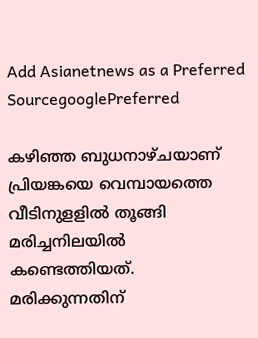Add Asianetnews as a Preferred SourcegooglePreferred

കഴിഞ്ഞ ബുധനാഴ്ചയാണ് പ്രിയങ്കയെ വെമ്പായത്തെ വീടിനുളളിൽ തൂങ്ങി മരിച്ചനിലയിൽ കണ്ടെത്തിയത്. മരിക്കുന്നതിന്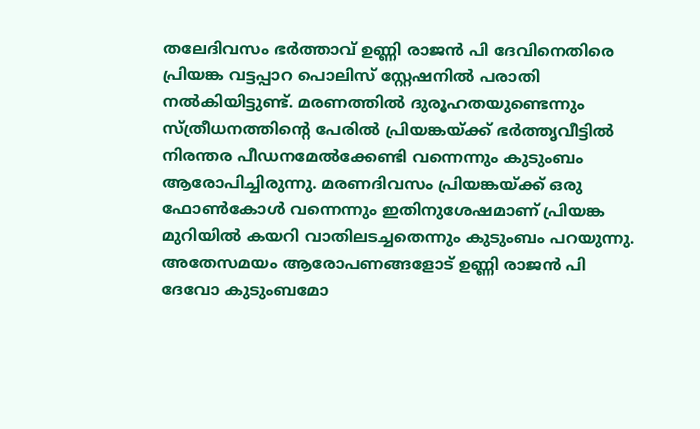തലേദിവസം ഭർത്താവ് ഉണ്ണി രാജൻ പി ദേവിനെതിരെ പ്രിയങ്ക വട്ടപ്പാറ പൊലിസ് സ്റ്റേഷനിൽ പരാതി നൽകിയിട്ടുണ്ട്. മരണത്തിൽ ദുരൂഹതയുണ്ടെന്നും സ്ത്രീധനത്തിന്റെ പേരിൽ പ്രിയങ്കയ്ക്ക് ഭർത്തൃവീട്ടിൽ നിരന്തര പീഡനമേൽക്കേണ്ടി വന്നെന്നും കുടുംബം ആരോപിച്ചിരുന്നു. മരണദിവസം പ്രിയങ്കയ്ക്ക് ഒരു ഫോൺകോൾ വന്നെന്നും ഇതിനുശേഷമാണ് പ്രിയങ്ക മുറിയിൽ കയറി വാതിലടച്ചതെന്നും കുടുംബം പറയുന്നു. അതേസമയം ആരോപണങ്ങളോട് ഉണ്ണി രാജൻ പി ദേവോ കുടുംബമോ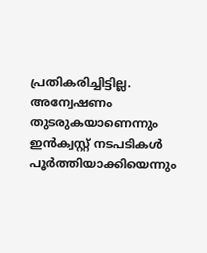പ്രതികരിച്ചിട്ടില്ല. അന്വേഷണം തുടരുകയാണെന്നും ഇൻക്വസ്റ്റ് നടപടികൾ പൂർത്തിയാക്കിയെന്നും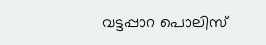വട്ടപ്പാറ പൊലിസ്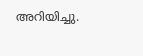അറിയിച്ചു.